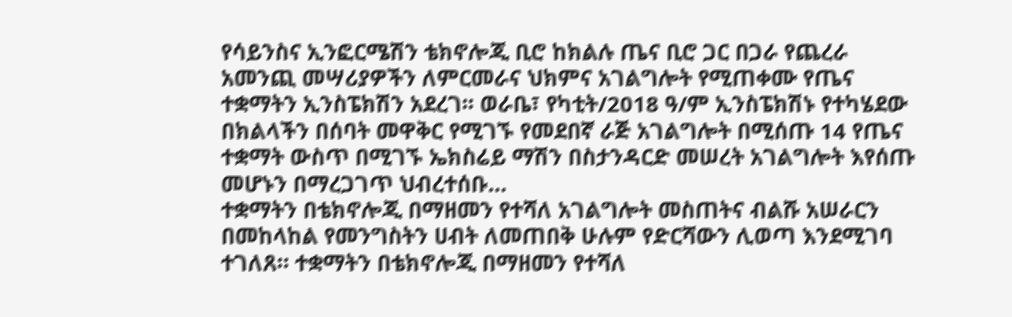የሳይንስና ኢንፎርሜሽን ቴክኖሎጂ ቢሮ ከክልሉ ጤና ቢሮ ጋር በጋራ የጨረራ አመንጪ መሣሪያዎችን ለምርመራና ህክምና አገልግሎት የሚጠቀሙ የጤና ተቋማትን ኢንስፔክሽን አደረገ፡፡ ወራቤ፣ የካቲት/2018 ዓ/ም ኢንስፔክሽኑ የተካሄደው በክልላችን በሰባት መዋቅር የሚገኙ የመደበኛ ራጅ አገልግሎት በሚሰጡ 14 የጤና ተቋማት ውስጥ በሚገኙ ኤክስሬይ ማሽን በስታንዳርድ መሠረት አገልግሎት እየሰጡ መሆኑን በማረጋገጥ ህብረተሰቡ…
ተቋማትን በቴክኖሎጂ በማዘመን የተሻለ አገልግሎት መስጠትና ብልሹ አሠራርን በመከላከል የመንግስትን ሀብት ለመጠበቅ ሁሉም የድርሻውን ሊወጣ እንደሚገባ ተገለጸ። ተቋማትን በቴክኖሎጂ በማዘመን የተሻለ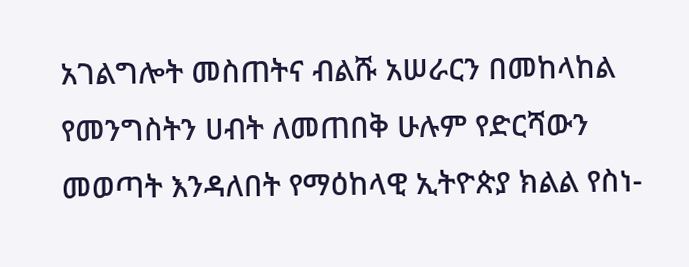አገልግሎት መስጠትና ብልሹ አሠራርን በመከላከል የመንግስትን ሀብት ለመጠበቅ ሁሉም የድርሻውን መወጣት እንዳለበት የማዕከላዊ ኢትዮጵያ ክልል የስነ-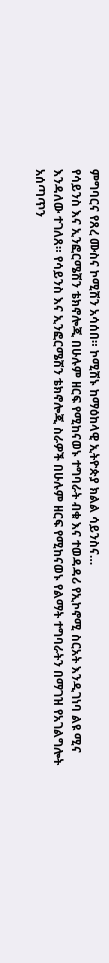ምግባርና የጸረ ሙስና ኮሚሽን አሳሰበ። ኮሚሽኑ ከማዕከላዊ ኢትዮጵያ ክልል ሳይንስና…
የሳይንስ እና ኢንፎርሜሽን ቴክኖሎጂ በሁሉም ዘርፍ የሚከናወኑ ተግባራት ብቁ እና ተወዳዳሪ የኢኮኖሚ ስርአት እንዲገነባ ልዩ ሚና እንዳለው ተገለጸ። የሳይንስ እና ኢንፎርሜሽን ቴክኖሎጂ ስራዎች በሁሉም ዘርፍ የሚከናወኑ የልማት ተግባራትን በማገዝ የአገልግሎት አሰጣጥን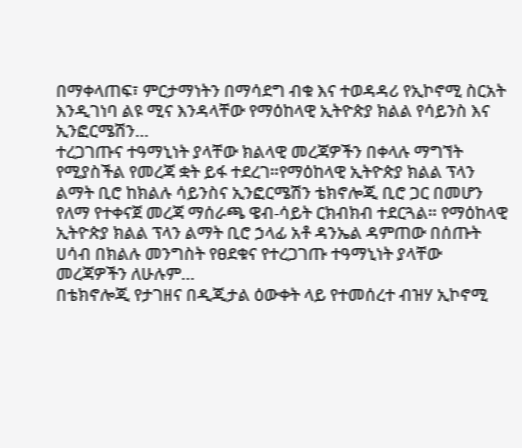በማቀላጠፍ፣ ምርታማነትን በማሳደግ ብቁ እና ተወዳዳሪ የኢኮኖሚ ስርአት እንዲገነባ ልዩ ሚና እንዳላቸው የማዕከላዊ ኢትዮጵያ ክልል የሳይንስ እና ኢንፎርሜሽን…
ተረጋገጡና ተዓማኒነት ያላቸው ክልላዊ መረጃዎችን በቀላሉ ማግኘት የሚያስችል የመረጃ ቋት ይፋ ተደረገ።የማዕከላዊ ኢትዮጵያ ክልል ፕላን ልማት ቢሮ ከክልሉ ሳይንስና ኢንፎርሜሽን ቴክኖሎጂ ቢሮ ጋር በመሆን የለማ የተቀናጀ መረጃ ማሰራጫ ዌብ-ሳይት ርክብክብ ተደርጓል። የማዕከላዊ ኢትዮጵያ ክልል ፕላን ልማት ቢሮ ኃላፊ አቶ ዳንኤል ዳምጠው በሰጡት ሀሳብ በክልሉ መንግስት የፀደቁና የተረጋገጡ ተዓማኒነት ያላቸው መረጃዎችን ለሁሉም…
በቴክኖሎጂ የታገዘና በዲጂታል ዕውቀት ላይ የተመሰረተ ብዝሃ ኢኮኖሚ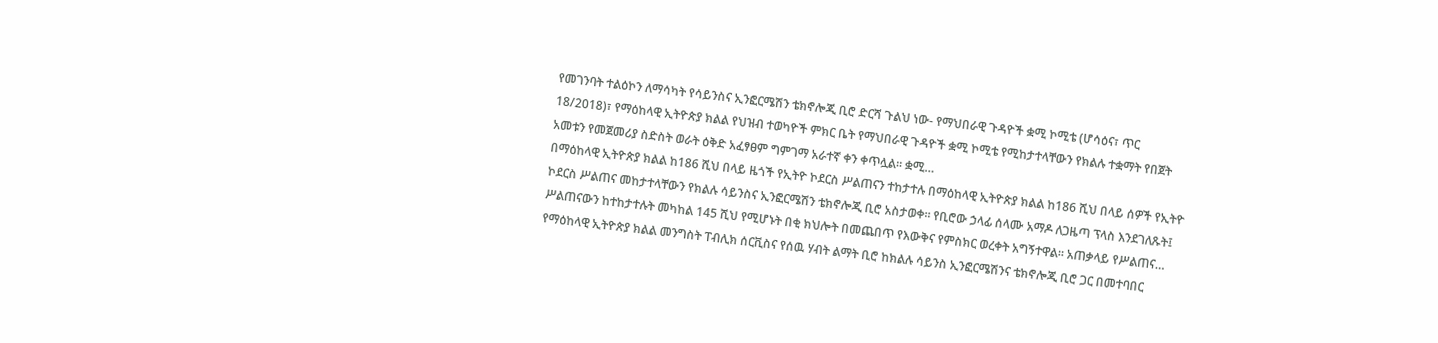የመገንባት ተልዕኮን ለማሳካት የሳይንስና ኢንፎርሜሽን ቴክኖሎጂ ቢሮ ድርሻ ጉልህ ነው- የማህበራዊ ጉዳዮች ቋሚ ኮሚቴ (ሆሳዕና፣ ጥር 18/2018)፣ የማዕከላዊ ኢትዮጵያ ክልል የህዝብ ተወካዮች ምክር ቤት የማህበራዊ ጉዳዮች ቋሚ ኮሚቴ የሚከታተላቸውን የክልሉ ተቋማት የበጀት አመቱን የመጀመሪያ ስድስት ወራት ዕቅድ አፈፃፀም ግምገማ አራተኛ ቀን ቀጥሏል። ቋሚ…
በማዕከላዊ ኢትዮጵያ ክልል ከ186 ሺህ በላይ ዜጎች የኢትዮ ኮደርስ ሥልጠናን ተከታተሉ በማዕከላዊ ኢትዮጵያ ክልል ከ186 ሺህ በላይ ሰዎች የኢትዮ ኮደርስ ሥልጠና መከታተላቸውን የክልሉ ሳይንስና ኢንፎርሜሽን ቴክኖሎጂ ቢሮ አስታወቀ። የቢሮው ኃላፊ ሰላሙ አማዶ ለጋዜጣ ፕላስ እንደገለጹት፤ ሥልጠናውን ከተከታተሉት መካከል 145 ሺህ የሚሆኑት በቂ ክህሎት በመጨበጥ የእውቅና የምስክር ወረቀት አግኝተዋል። አጠቃላይ የሥልጠና…
የማዕከላዊ ኢትዮጵያ ክልል መንግስት ፐብሊክ ሰርቪስና የሰዉ ሃብት ልማት ቢሮ ከክልሉ ሳይንስ ኢንፎርሜሽንና ቴክኖሎጂ ቢሮ ጋር በመተባበር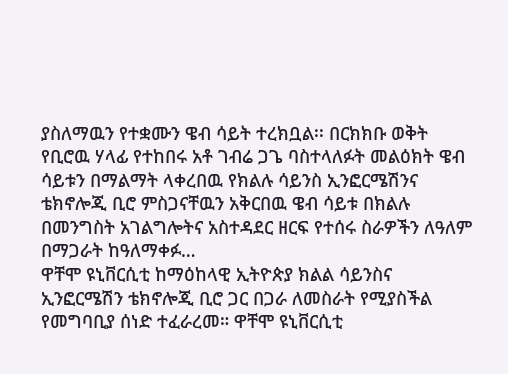ያስለማዉን የተቋሙን ዌብ ሳይት ተረክቧል፡፡ በርክክቡ ወቅት የቢሮዉ ሃላፊ የተከበሩ አቶ ገብሬ ጋጌ ባስተላለፉት መልዕክት ዌብ ሳይቱን በማልማት ላቀረበዉ የክልሉ ሳይንስ ኢንፎርሜሽንና ቴክኖሎጂ ቢሮ ምስጋናቸዉን አቅርበዉ ዌብ ሳይቱ በክልሉ በመንግስት አገልግሎትና አስተዳደር ዘርፍ የተሰሩ ስራዎችን ለዓለም በማጋራት ከዓለማቀፉ…
ዋቸሞ ዩኒቨርሲቲ ከማዕከላዊ ኢትዮጵያ ክልል ሳይንስና ኢንፎርሜሽን ቴክኖሎጂ ቢሮ ጋር በጋራ ለመስራት የሚያስችል የመግባቢያ ሰነድ ተፈራረመ። ዋቸሞ ዩኒቨርሲቲ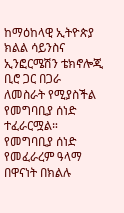ከማዕከላዊ ኢትዮጵያ ክልል ሳይንስና ኢንፎርሜሽን ቴክኖሎጂ ቢሮ ጋር በጋራ ለመስራት የሚያስችል የመግባቢያ ሰነድ ተፈራርሟል። የመግባቢያ ሰነድ የመፈራረም ዓላማ በዋናነት በክልሉ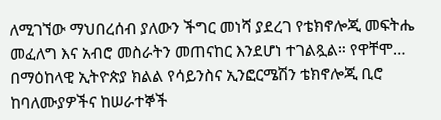ለሚገኘው ማህበረሰብ ያለውን ችግር መነሻ ያደረገ የቴክኖሎጂ መፍትሔ መፈለግ እና አብሮ መስራትን መጠናከር እንደሆነ ተገልጿል። የዋቸሞ…
በማዕከላዊ ኢትዮጵያ ክልል የሳይንስና ኢንፎርሜሽን ቴክኖሎጂ ቢሮ ከባለሙያዎችና ከሠራተኞች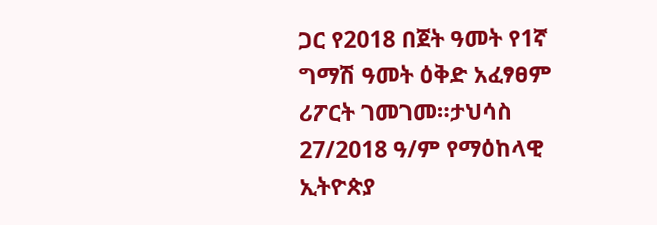ጋር የ2018 በጀት ዓመት የ1ኛ ግማሽ ዓመት ዕቅድ አፈፃፀም ሪፖርት ገመገመ።ታህሳስ 27/2018 ዓ/ም የማዕከላዊ ኢትዮጵያ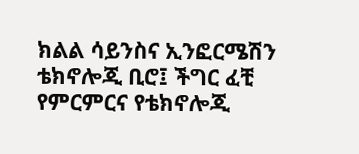ክልል ሳይንስና ኢንፎርሜሽን ቴክኖሎጂ ቢሮ፤ ችግር ፈቺ የምርምርና የቴክኖሎጂ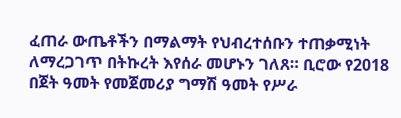ፈጠራ ውጤቶችን በማልማት የህብረተሰቡን ተጠቃሚነት ለማረጋገጥ በትኩረት እየሰራ መሆኑን ገለጸ። ቢሮው የ2018 በጀት ዓመት የመጀመሪያ ግማሽ ዓመት የሥራ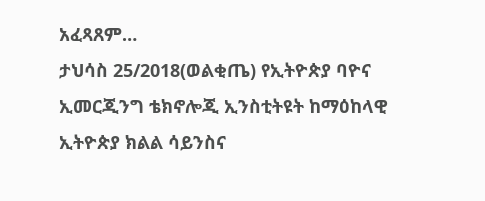አፈጻጸም…
ታህሳስ 25/2018(ወልቂጤ) የኢትዮጵያ ባዮና ኢመርጂንግ ቴክኖሎጂ ኢንስቲትዩት ከማዕከላዊ ኢትዮጵያ ክልል ሳይንስና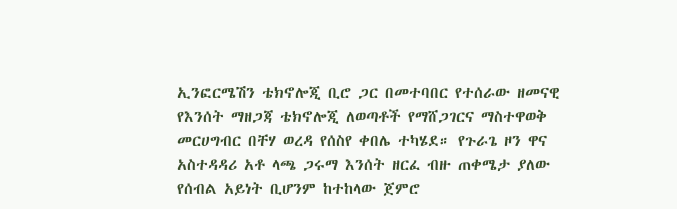ኢንፎርሜሽን ቴክኖሎጂ ቢሮ ጋር በመተባበር የተሰራው ዘመናዊ የእንሰት ማዘጋጃ ቴክኖሎጂ ለወጣቶች የማሸጋገርና ማስተዋወቅ መርሀግብር በቸሃ ወረዳ የሰስየ ቀበሌ ተካሄደ። የጉራጌ ዞን ዋና አስተዳዳሪ አቶ ላጫ ጋሩማ እንሰት ዘርፈ ብዙ ጠቀሜታ ያለው የሰብል አይነት ቢሆንም ከተከላው ጀምሮ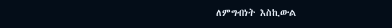ለምግብነት እስኪውል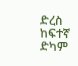ድረስ ከፍተኛ ድካም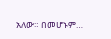አለው። በመሆኑም…